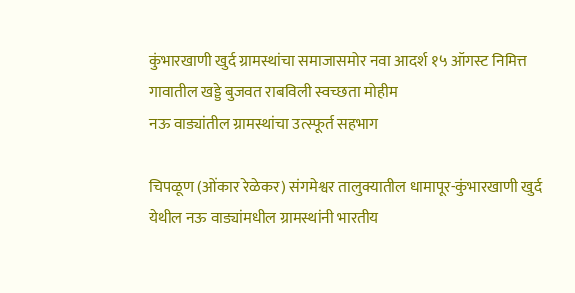कुंभारखाणी खुर्द ग्रामस्थांचा समाजासमोर नवा आदर्श १५ ऑगस्ट निमित्त गावातील खड्डे बुजवत राबविली स्वच्छता मोहीम
नऊ वाड्यांतील ग्रामस्थांचा उत्स्फूर्त सहभाग

चिपळूण (ओंकार रेळेकर) संगमेश्वर तालुक्यातील धामापूर-कुंभारखाणी खुर्द येथील नऊ वाड्यांमधील ग्रामस्थांनी भारतीय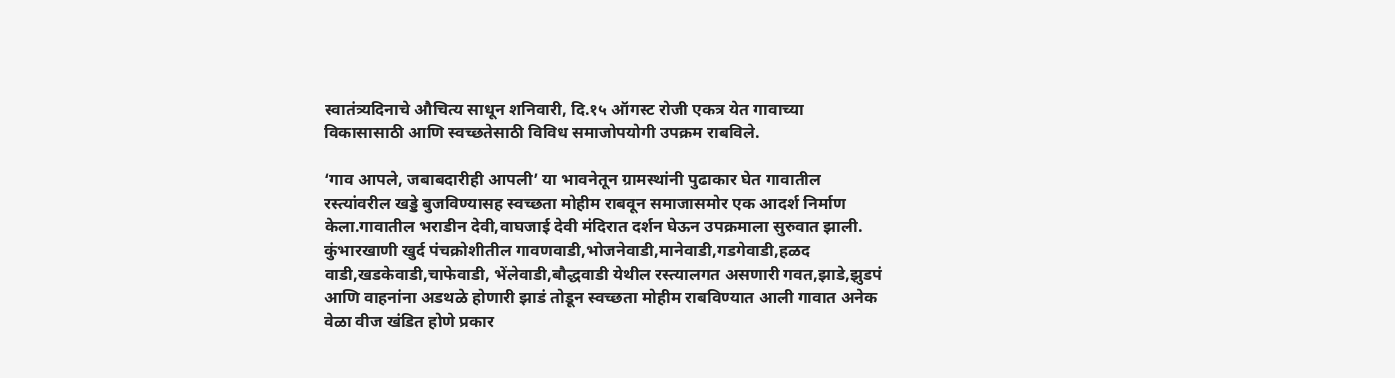स्वातंत्र्यदिनाचे औचित्य साधून शनिवारी, दि.१५ ऑगस्ट रोजी एकत्र येत गावाच्या विकासासाठी आणि स्वच्छतेसाठी विविध समाजोपयोगी उपक्रम राबविले.

‘गाव आपले, जबाबदारीही आपली’ या भावनेतून ग्रामस्थांनी पुढाकार घेत गावातील रस्त्यांवरील खड्डे बुजविण्यासह स्वच्छता मोहीम राबवून समाजासमोर एक आदर्श निर्माण केला.गावातील भराडीन देवी,वाघजाई देवी मंदिरात दर्शन घेऊन उपक्रमाला सुरुवात झाली. कुंभारखाणी खुर्द पंचक्रोशीतील गावणवाडी,भोजनेवाडी,मानेवाडी,गडगेवाडी,हळद वाडी,खडकेवाडी,चाफेवाडी, भेंलेवाडी,बौद्धवाडी येथील रस्त्यालगत असणारी गवत,झाडे,झुडपं आणि वाहनांना अडथळे होणारी झाडं तोडून स्वच्छता मोहीम राबविण्यात आली गावात अनेक वेळा वीज खंडित होणे प्रकार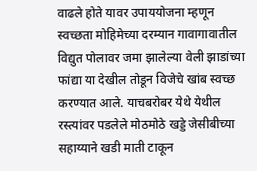वाढले होते यावर उपाययोजना म्हणून स्वच्छता मोहिमेच्या दरम्यान गावागावातील विद्युत पोलावर जमा झालेल्या वेली झाडांच्या फांद्या या देखील तोडून विजेचे खांब स्वच्छ करण्यात आले. याचबरोबर येथे येथील रस्त्यांवर पडलेले मोठमोठे खड्डे जेसीबीच्या सहाय्याने खडी माती टाकून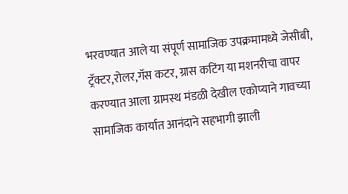भरवण्यात आले या संपूर्ण सामाजिक उपक्रमामध्ये जेसीबी, ट्रॅक्टर,रोलर,गॅस कटर, ग्रास कटिंग या मशनरीचा वापर करण्यात आला ग्रामस्थ मंडळी देखील एकोप्याने गावच्या सामाजिक कार्यात आनंदाने सहभागी झाली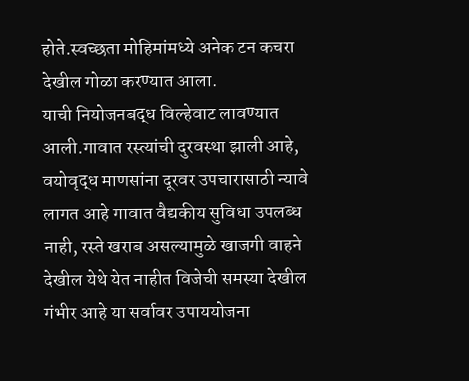होते.स्वच्छता मोहिमांमध्ये अनेक टन कचरा देखील गोळा करण्यात आला.
याची नियोजनबद्ध विल्हेवाट लावण्यात आली.गावात रस्त्यांची दुरवस्था झाली आहे, वयोवृद्ध माणसांना दूरवर उपचारासाठी न्यावे लागत आहे गावात वैद्यकीय सुविधा उपलब्ध नाही, रस्ते खराब असल्यामुळे खाजगी वाहने देखील येथे येत नाहीत विजेची समस्या देखील गंभीर आहे या सर्वावर उपाययोजना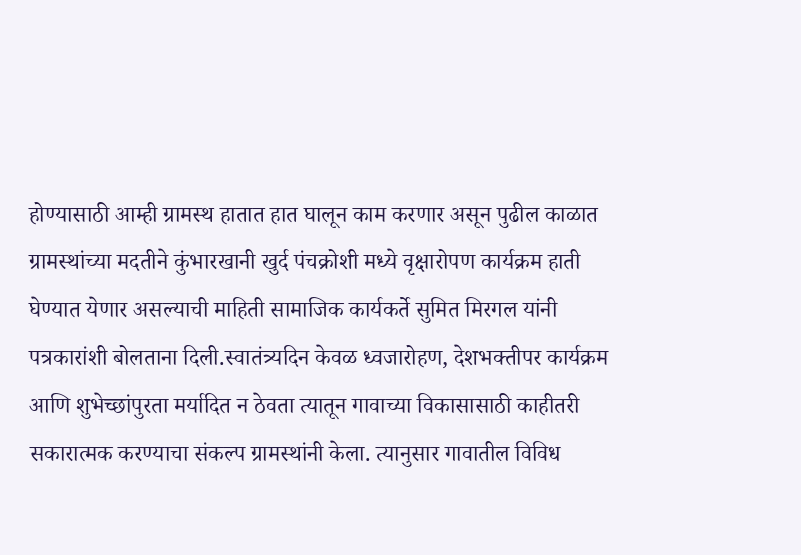होण्यासाठी आम्ही ग्रामस्थ हातात हात घालून काम करणार असून पुढील काळात ग्रामस्थांच्या मदतीने कुंभारखानी खुर्द पंचक्रोशी मध्ये वृक्षारोपण कार्यक्रम हाती घेण्यात येणार असल्याची माहिती सामाजिक कार्यकर्ते सुमित मिरगल यांनी पत्रकारांशी बोलताना दिली.स्वातंत्र्यदिन केवळ ध्वजारोहण, देशभक्तीपर कार्यक्रम आणि शुभेच्छांपुरता मर्यादित न ठेवता त्यातून गावाच्या विकासासाठी काहीतरी सकारात्मक करण्याचा संकल्प ग्रामस्थांनी केला. त्यानुसार गावातील विविध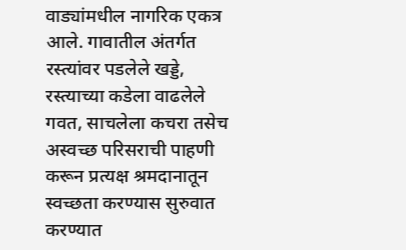वाड्यांमधील नागरिक एकत्र आले. गावातील अंतर्गत रस्त्यांवर पडलेले खड्डे, रस्त्याच्या कडेला वाढलेले गवत, साचलेला कचरा तसेच अस्वच्छ परिसराची पाहणी करून प्रत्यक्ष श्रमदानातून स्वच्छता करण्यास सुरुवात करण्यात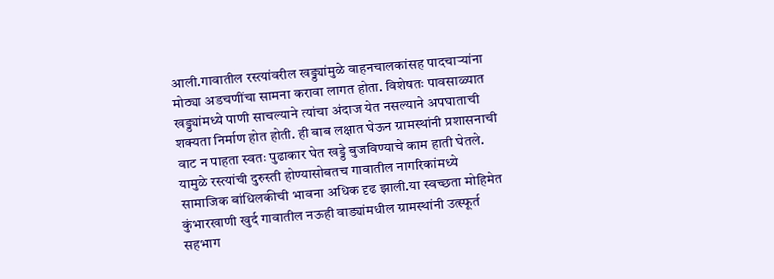आली.गावातील रस्त्यांवरील खड्ड्यांमुळे वाहनचालकांसह पादचाऱ्यांना मोठ्या अडचणींचा सामना करावा लागत होता. विशेषतः पावसाळ्यात खड्ड्यांमध्ये पाणी साचल्याने त्यांचा अंदाज येत नसल्याने अपघाताची शक्यता निर्माण होत होती. ही बाब लक्षात घेऊन ग्रामस्थांनी प्रशासनाची वाट न पाहता स्वतः पुढाकार घेत खड्डे बुजविण्याचे काम हाती घेतले. यामुळे रस्त्यांची दुरुस्ती होण्यासोबतच गावातील नागरिकांमध्ये सामाजिक बांधिलकीची भावना अधिक दृढ झाली.या स्वच्छता मोहिमेत कुंभारखाणी खुर्द गावातील नऊही वाड्यांमधील ग्रामस्थांनी उत्स्फूर्त सहभाग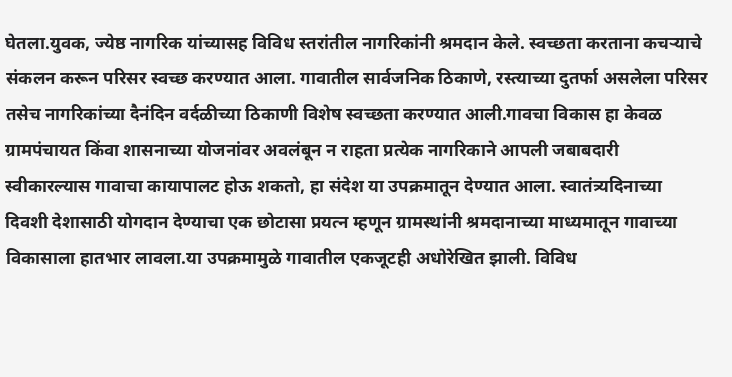घेतला.युवक, ज्येष्ठ नागरिक यांच्यासह विविध स्तरांतील नागरिकांनी श्रमदान केले. स्वच्छता करताना कचऱ्याचे संकलन करून परिसर स्वच्छ करण्यात आला. गावातील सार्वजनिक ठिकाणे, रस्त्याच्या दुतर्फा असलेला परिसर तसेच नागरिकांच्या दैनंदिन वर्दळीच्या ठिकाणी विशेष स्वच्छता करण्यात आली.गावचा विकास हा केवळ ग्रामपंचायत किंवा शासनाच्या योजनांवर अवलंबून न राहता प्रत्येक नागरिकाने आपली जबाबदारी स्वीकारल्यास गावाचा कायापालट होऊ शकतो, हा संदेश या उपक्रमातून देण्यात आला. स्वातंत्र्यदिनाच्या दिवशी देशासाठी योगदान देण्याचा एक छोटासा प्रयत्न म्हणून ग्रामस्थांनी श्रमदानाच्या माध्यमातून गावाच्या विकासाला हातभार लावला.या उपक्रमामुळे गावातील एकजूटही अधोरेखित झाली. विविध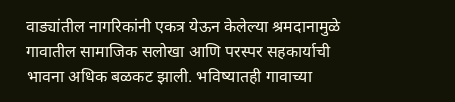वाड्यांतील नागरिकांनी एकत्र येऊन केलेल्या श्रमदानामुळे गावातील सामाजिक सलोखा आणि परस्पर सहकार्याची भावना अधिक बळकट झाली. भविष्यातही गावाच्या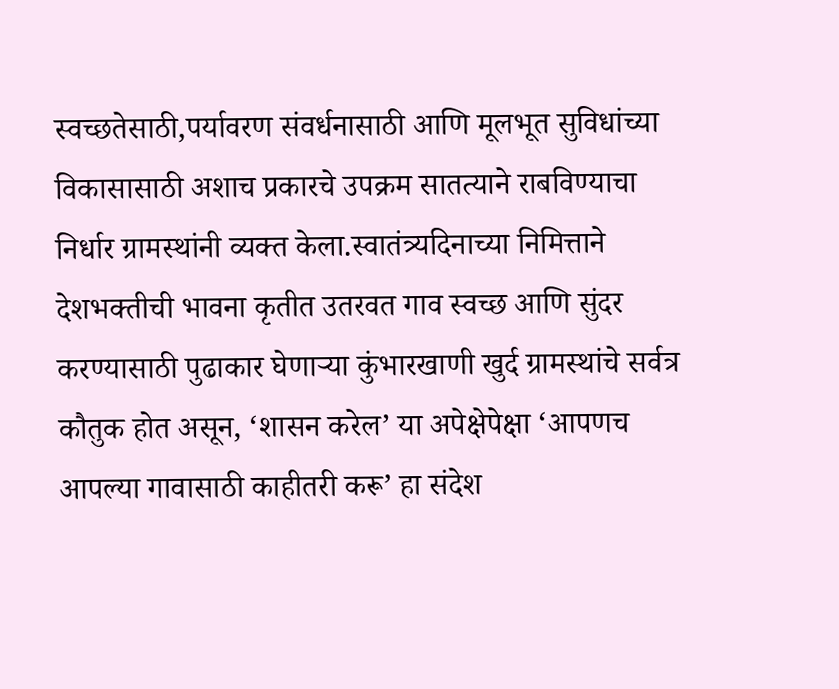स्वच्छतेसाठी,पर्यावरण संवर्धनासाठी आणि मूलभूत सुविधांच्या विकासासाठी अशाच प्रकारचे उपक्रम सातत्याने राबविण्याचा निर्धार ग्रामस्थांनी व्यक्त केला.स्वातंत्र्यदिनाच्या निमित्ताने देशभक्तीची भावना कृतीत उतरवत गाव स्वच्छ आणि सुंदर करण्यासाठी पुढाकार घेणाऱ्या कुंभारखाणी खुर्द ग्रामस्थांचे सर्वत्र कौतुक होत असून, ‘शासन करेल’ या अपेक्षेपेक्षा ‘आपणच आपल्या गावासाठी काहीतरी करू’ हा संदेश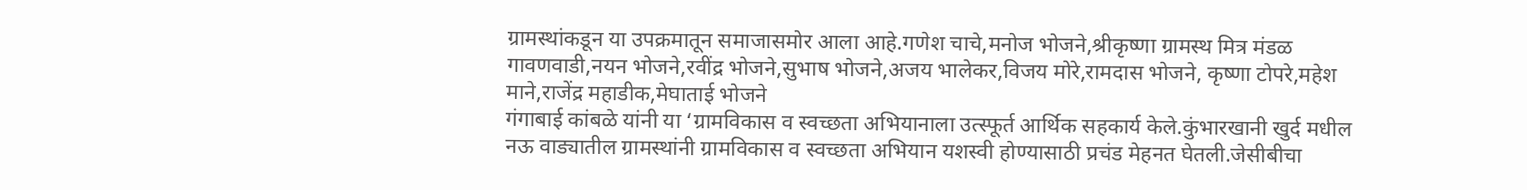ग्रामस्थांकडून या उपक्रमातून समाजासमोर आला आहे.गणेश चाचे,मनोज भोजने,श्रीकृष्णा ग्रामस्थ मित्र मंडळ गावणवाडी,नयन भोजने,रवींद्र भोजने,सुभाष भोजने,अजय भालेकर,विजय मोरे,रामदास भोजने, कृष्णा टोपरे,महेश माने,राजेंद्र महाडीक,मेघाताई भोजने
गंगाबाई कांबळे यांनी या ‘ग्रामविकास व स्वच्छता अभियानाला उत्स्फूर्त आर्थिक सहकार्य केले.कुंभारखानी खुर्द मधील नऊ वाड्यातील ग्रामस्थांनी ग्रामविकास व स्वच्छता अभियान यशस्वी होण्यासाठी प्रचंड मेहनत घेतली.जेसीबीचा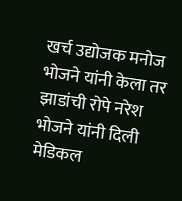खर्च उद्योजक मनोज भोजने यांनी केला तर झाडांची रोपे नरेश भोजने यांनी दिली मेडिकल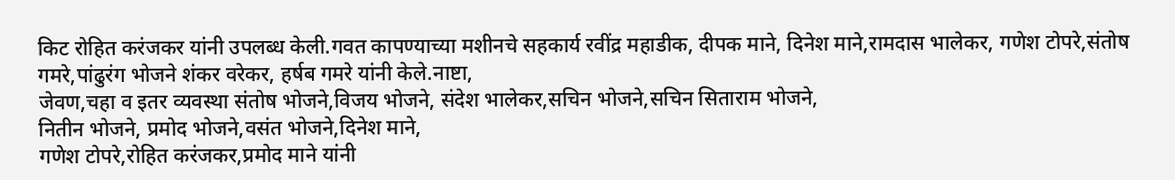किट रोहित करंजकर यांनी उपलब्ध केली.गवत कापण्याच्या मशीनचे सहकार्य रवींद्र महाडीक, दीपक माने, दिनेश माने,रामदास भालेकर, गणेश टोपरे,संतोष गमरे,पांढुरंग भोजने शंकर वरेकर, हर्षब गमरे यांनी केले.नाष्टा,
जेवण,चहा व इतर व्यवस्था संतोष भोजने,विजय भोजने, संदेश भालेकर,सचिन भोजने,सचिन सिताराम भोजने,
नितीन भोजने, प्रमोद भोजने,वसंत भोजने,दिनेश माने,
गणेश टोपरे,रोहित करंजकर,प्रमोद माने यांनी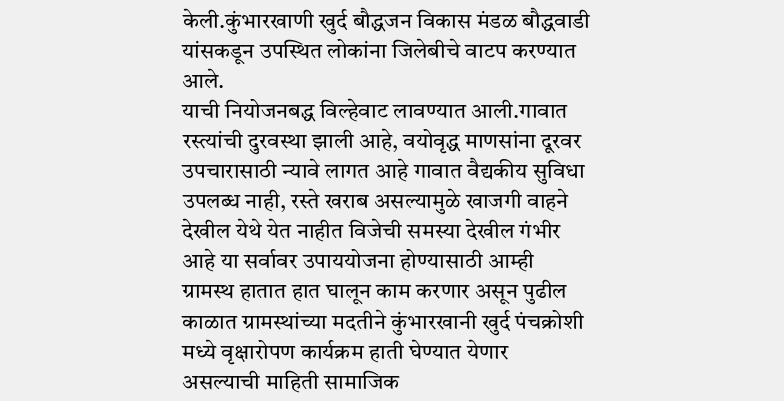केली.कुंभारखाणी खुर्द बौद्धजन विकास मंडळ बौद्धवाडी यांसकडून उपस्थित लोकांना जिलेबीचे वाटप करण्यात आले.
याची नियोजनबद्ध विल्हेवाट लावण्यात आली.गावात रस्त्यांची दुरवस्था झाली आहे, वयोवृद्ध माणसांना दूरवर उपचारासाठी न्यावे लागत आहे गावात वैद्यकीय सुविधा उपलब्ध नाही, रस्ते खराब असल्यामुळे खाजगी वाहने देखील येथे येत नाहीत विजेची समस्या देखील गंभीर आहे या सर्वावर उपाययोजना होण्यासाठी आम्ही ग्रामस्थ हातात हात घालून काम करणार असून पुढील काळात ग्रामस्थांच्या मदतीने कुंभारखानी खुर्द पंचक्रोशी मध्ये वृक्षारोपण कार्यक्रम हाती घेण्यात येणार असल्याची माहिती सामाजिक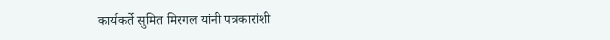कार्यकर्ते सुमित मिरगल यांनी पत्रकारांशी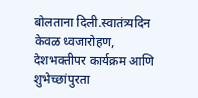बोलताना दिली.स्वातंत्र्यदिन केवळ ध्वजारोहण, देशभक्तीपर कार्यक्रम आणि शुभेच्छांपुरता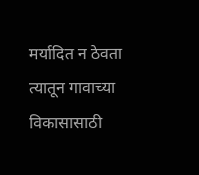मर्यादित न ठेवता त्यातून गावाच्या विकासासाठी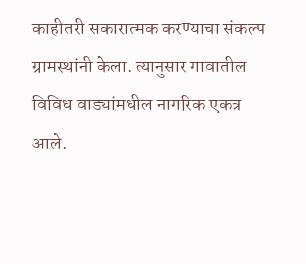काहीतरी सकारात्मक करण्याचा संकल्प ग्रामस्थांनी केला. त्यानुसार गावातील विविध वाड्यांमधील नागरिक एकत्र आले.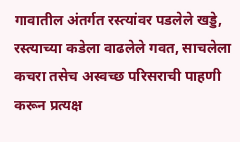गावातील अंतर्गत रस्त्यांवर पडलेले खड्डे, रस्त्याच्या कडेला वाढलेले गवत, साचलेला कचरा तसेच अस्वच्छ परिसराची पाहणी करून प्रत्यक्ष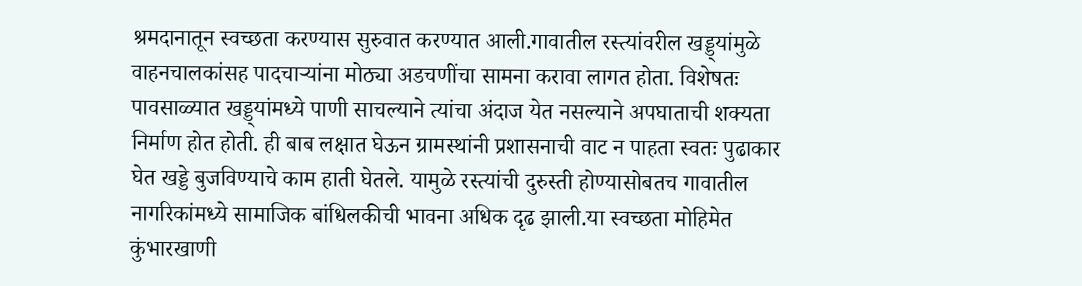श्रमदानातून स्वच्छता करण्यास सुरुवात करण्यात आली.गावातील रस्त्यांवरील खड्ड्यांमुळे वाहनचालकांसह पादचाऱ्यांना मोठ्या अडचणींचा सामना करावा लागत होता. विशेषतः पावसाळ्यात खड्ड्यांमध्ये पाणी साचल्याने त्यांचा अंदाज येत नसल्याने अपघाताची शक्यता निर्माण होत होती. ही बाब लक्षात घेऊन ग्रामस्थांनी प्रशासनाची वाट न पाहता स्वतः पुढाकार घेत खड्डे बुजविण्याचे काम हाती घेतले. यामुळे रस्त्यांची दुरुस्ती होण्यासोबतच गावातील नागरिकांमध्ये सामाजिक बांधिलकीची भावना अधिक दृढ झाली.या स्वच्छता मोहिमेत कुंभारखाणी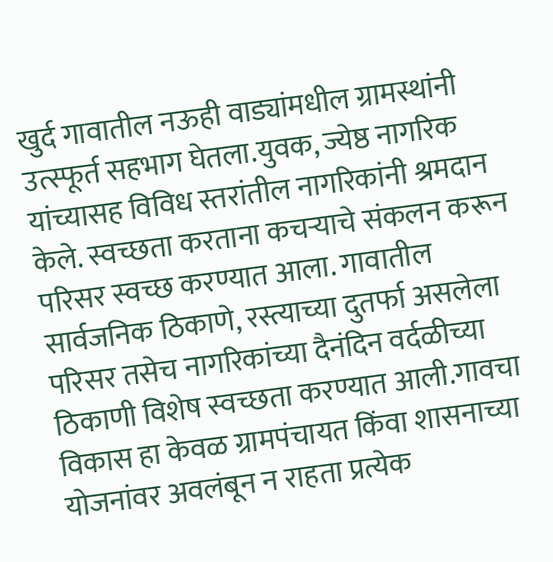खुर्द गावातील नऊही वाड्यांमधील ग्रामस्थांनी उत्स्फूर्त सहभाग घेतला.युवक, ज्येष्ठ नागरिक यांच्यासह विविध स्तरांतील नागरिकांनी श्रमदान केले. स्वच्छता करताना कचऱ्याचे संकलन करून परिसर स्वच्छ करण्यात आला. गावातील सार्वजनिक ठिकाणे, रस्त्याच्या दुतर्फा असलेला परिसर तसेच नागरिकांच्या दैनंदिन वर्दळीच्या ठिकाणी विशेष स्वच्छता करण्यात आली.गावचा विकास हा केवळ ग्रामपंचायत किंवा शासनाच्या योजनांवर अवलंबून न राहता प्रत्येक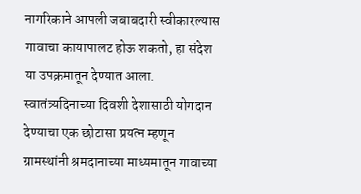नागरिकाने आपली जबाबदारी स्वीकारल्यास गावाचा कायापालट होऊ शकतो, हा संदेश या उपक्रमातून देण्यात आला. स्वातंत्र्यदिनाच्या दिवशी देशासाठी योगदान देण्याचा एक छोटासा प्रयत्न म्हणून ग्रामस्थांनी श्रमदानाच्या माध्यमातून गावाच्या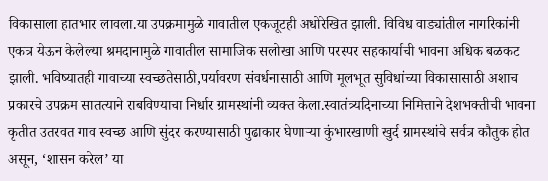विकासाला हातभार लावला.या उपक्रमामुळे गावातील एकजूटही अधोरेखित झाली. विविध वाड्यांतील नागरिकांनी एकत्र येऊन केलेल्या श्रमदानामुळे गावातील सामाजिक सलोखा आणि परस्पर सहकार्याची भावना अधिक बळकट झाली. भविष्यातही गावाच्या स्वच्छतेसाठी,पर्यावरण संवर्धनासाठी आणि मूलभूत सुविधांच्या विकासासाठी अशाच प्रकारचे उपक्रम सातत्याने राबविण्याचा निर्धार ग्रामस्थांनी व्यक्त केला.स्वातंत्र्यदिनाच्या निमित्ताने देशभक्तीची भावना कृतीत उतरवत गाव स्वच्छ आणि सुंदर करण्यासाठी पुढाकार घेणाऱ्या कुंभारखाणी खुर्द ग्रामस्थांचे सर्वत्र कौतुक होत असून, ‘शासन करेल’ या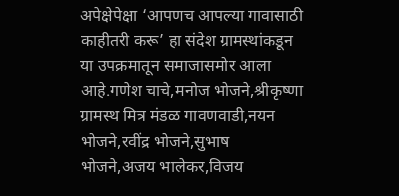अपेक्षेपेक्षा ‘आपणच आपल्या गावासाठी काहीतरी करू’ हा संदेश ग्रामस्थांकडून या उपक्रमातून समाजासमोर आला आहे.गणेश चाचे,मनोज भोजने,श्रीकृष्णा ग्रामस्थ मित्र मंडळ गावणवाडी,नयन भोजने,रवींद्र भोजने,सुभाष भोजने,अजय भालेकर,विजय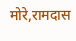मोरे,रामदास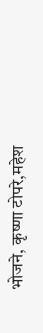भोजने, कृष्णा टोपरे,महेश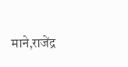माने,राजेंद्र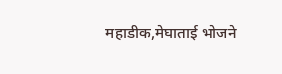महाडीक,मेघाताई भोजने